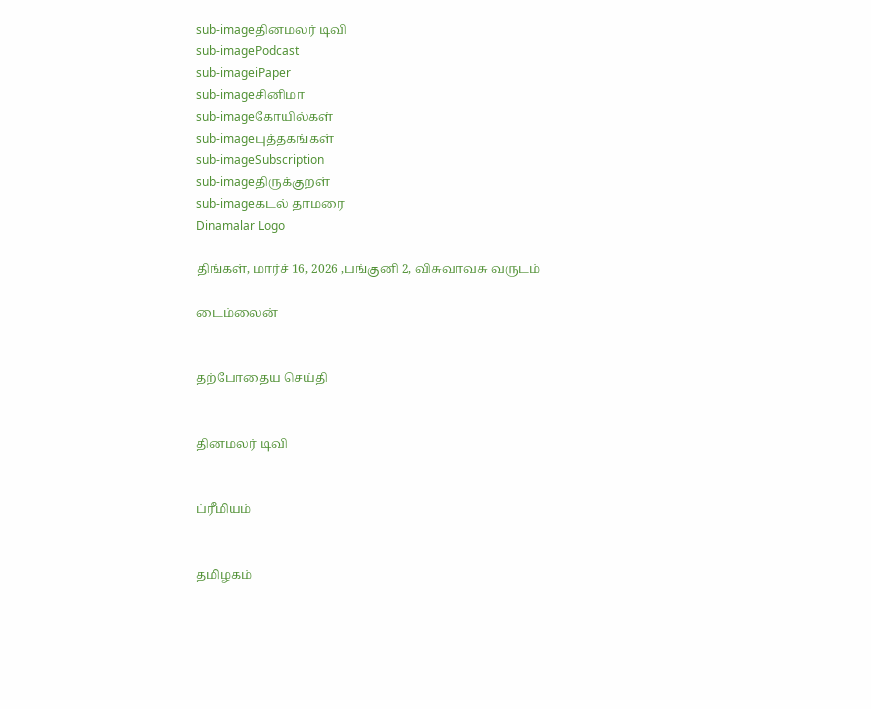sub-imageதினமலர் டிவி
sub-imagePodcast
sub-imageiPaper
sub-imageசினிமா
sub-imageகோயில்கள்
sub-imageபுத்தகங்கள்
sub-imageSubscription
sub-imageதிருக்குறள்
sub-imageகடல் தாமரை
Dinamalar Logo

திங்கள், மார்ச் 16, 2026 ,பங்குனி 2, விசுவாவசு வருடம்

டைம்லைன்


தற்போதைய செய்தி


தினமலர் டிவி


ப்ரீமியம்


தமிழகம்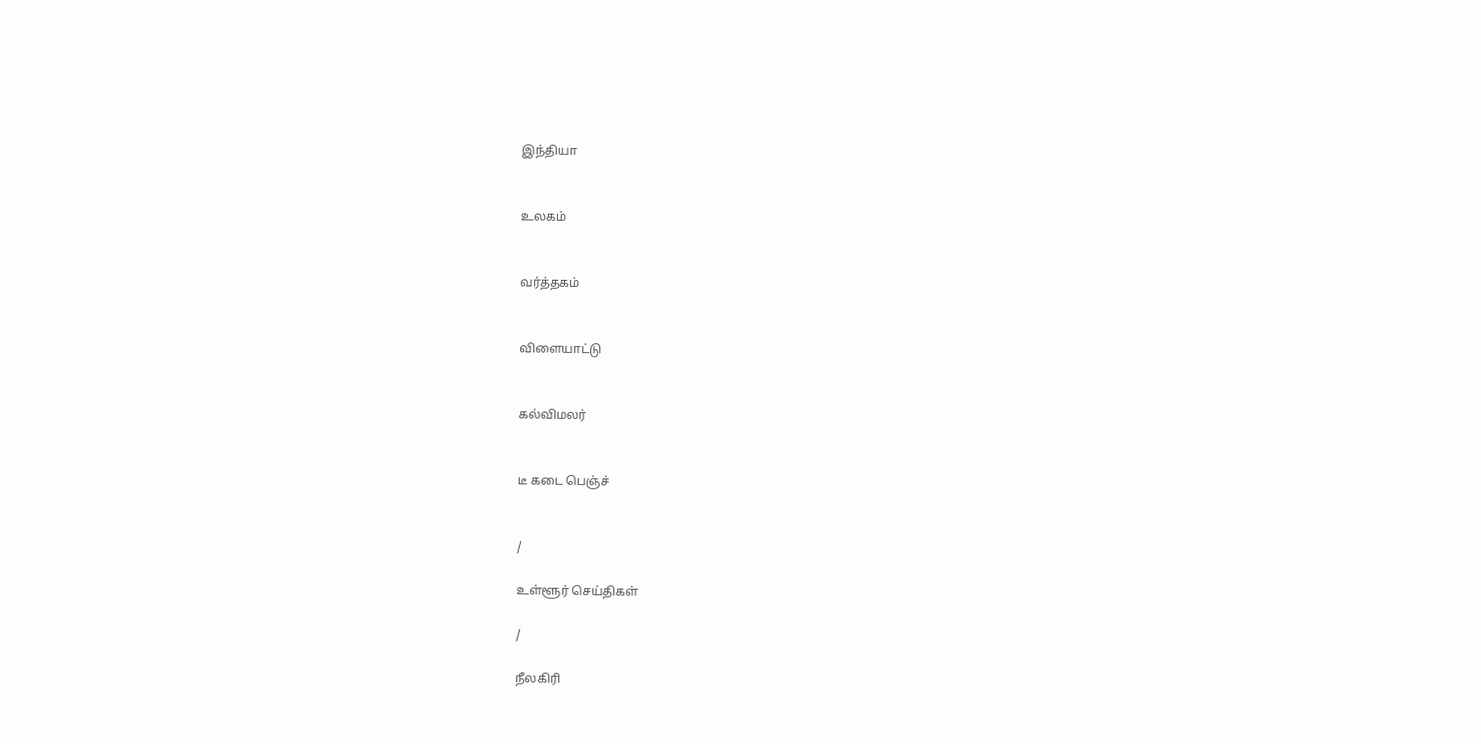இந்தியா


உலகம்


வர்த்தகம்


விளையாட்டு


கல்விமலர்


டீ கடை பெஞ்ச்


/

உள்ளூர் செய்திகள்

/

நீலகிரி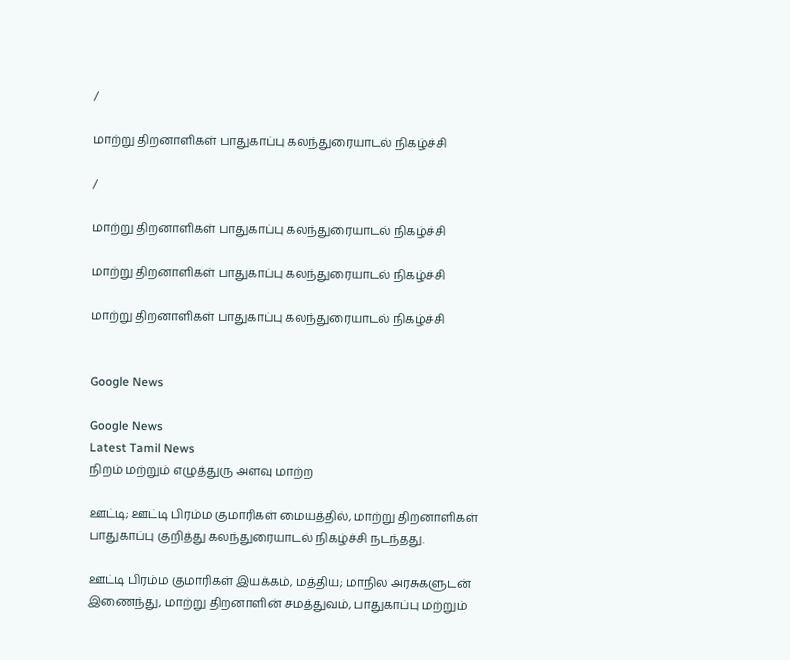/

மாற்று திறனாளிகள் பாதுகாப்பு கலந்துரையாடல் நிகழ்ச்சி

/

மாற்று திறனாளிகள் பாதுகாப்பு கலந்துரையாடல் நிகழ்ச்சி

மாற்று திறனாளிகள் பாதுகாப்பு கலந்துரையாடல் நிகழ்ச்சி

மாற்று திறனாளிகள் பாதுகாப்பு கலந்துரையாடல் நிகழ்ச்சி


Google News

Google News
Latest Tamil News
நிறம் மற்றும் எழுத்துரு அளவு மாற்ற

ஊட்டி; ஊட்டி பிரம்ம குமாரிகள் மையத்தில், மாற்று திறனாளிகள் பாதுகாப்பு குறித்து கலந்துரையாடல் நிகழ்ச்சி நடந்தது.

ஊட்டி பிரம்ம குமாரிகள் இயக்கம், மத்திய; மாநில அரசுகளுடன் இணைந்து, மாற்று திறனாளின் சமத்துவம், பாதுகாப்பு மற்றும்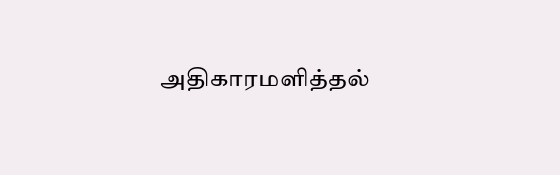அதிகாரமளித்தல்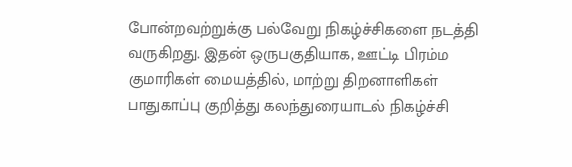போன்றவற்றுக்கு பல்வேறு நிகழ்ச்சிகளை நடத்தி வருகிறது. இதன் ஒருபகுதியாக, ஊட்டி பிரம்ம குமாரிகள் மையத்தில், மாற்று திறனாளிகள் பாதுகாப்பு குறித்து கலந்துரையாடல் நிகழ்ச்சி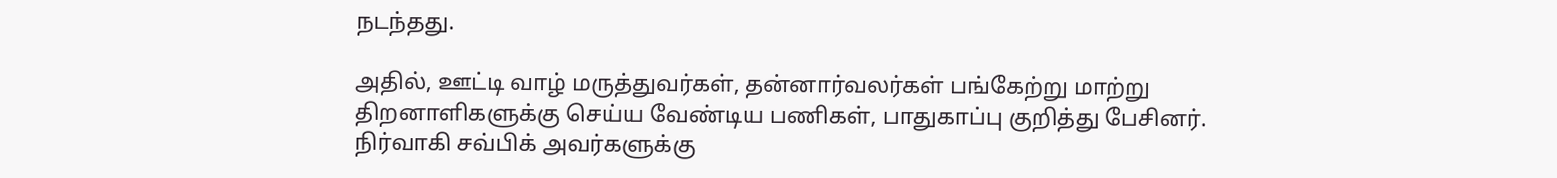நடந்தது.

அதில், ஊட்டி வாழ் மருத்துவர்கள், தன்னார்வலர்கள் பங்கேற்று மாற்று திறனாளிகளுக்கு செய்ய வேண்டிய பணிகள், பாதுகாப்பு குறித்து பேசினர். நிர்வாகி சவ்பிக் அவர்களுக்கு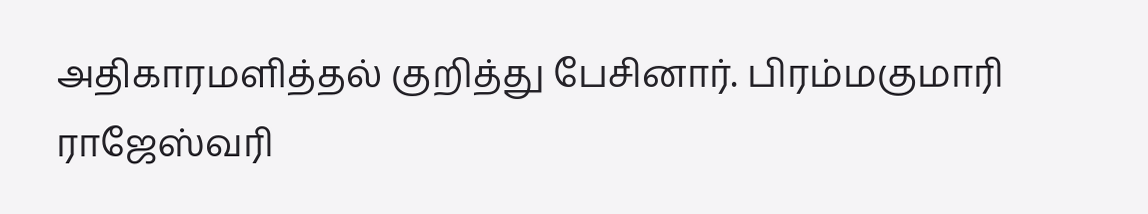அதிகாரமளித்தல் குறித்து பேசினார். பிரம்மகுமாரி ராஜேஸ்வரி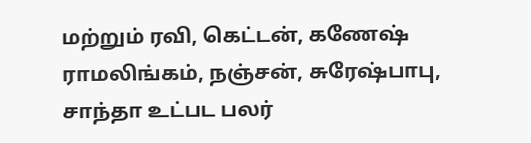மற்றும் ரவி, கெட்டன், கணேஷ் ராமலிங்கம், நஞ்சன், சுரேஷ்பாபு, சாந்தா உட்பட பலர்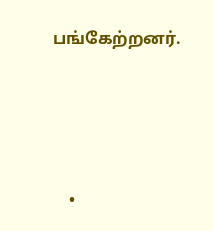பங்கேற்றனர்.




    •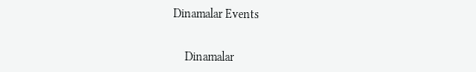Dinamalar Events


    Dinamalar